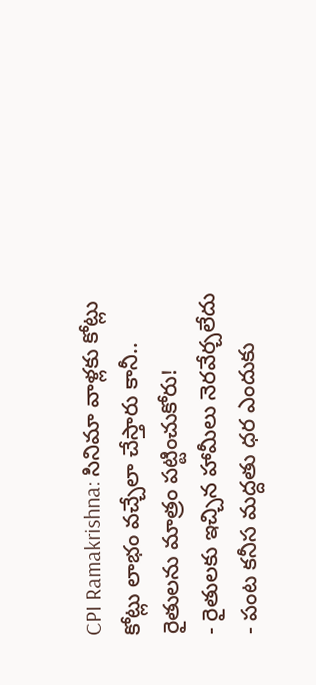CPI Ramakrishna: సినిమా వాళ్లకు కోట్లు కోట్లు లాభం వచ్చేలా చేస్తారు కానీ.. రైతులను మాత్రం పట్టించుకోరు!
- రైతులకు ఇచ్చిన హామీలు నెరవేర్చలేదు
- పంట కనీస మద్దతు ధర ఎందుకు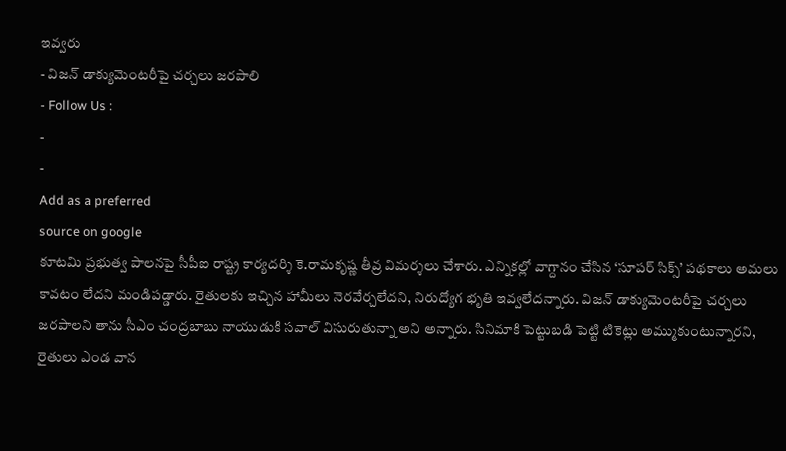ఇవ్వరు
- విజన్ డాక్యుమెంటరీపై చర్చలు జరపాలి
- Follow Us :
-
-
Add as a preferred
source on google
కూటమి ప్రభుత్వ పాలనపై సీపీఐ రాష్ట్ర కార్యదర్శి కె.రామకృష్ణ తీవ్ర విమర్శలు చేశారు. ఎన్నికల్లో వాగ్దానం చేసిన ‘సూపర్ సిక్స్’ పథకాలు అమలు కావటం లేదని మండిపడ్డారు. రైతులకు ఇచ్చిన హామీలు నెరవేర్చలేదని, నిరుద్యోగ భృతి ఇవ్వలేదన్నారు. విజన్ డాక్యుమెంటరీపై చర్చలు జరపాలని తాను సీఎం చంద్రబాబు నాయుడుకి సవాల్ విసురుతున్నా అని అన్నారు. సినిమాకి పెట్టుబడి పెట్టి టికెట్లు అమ్ముకుంటున్నారని, రైతులు ఎండ వాన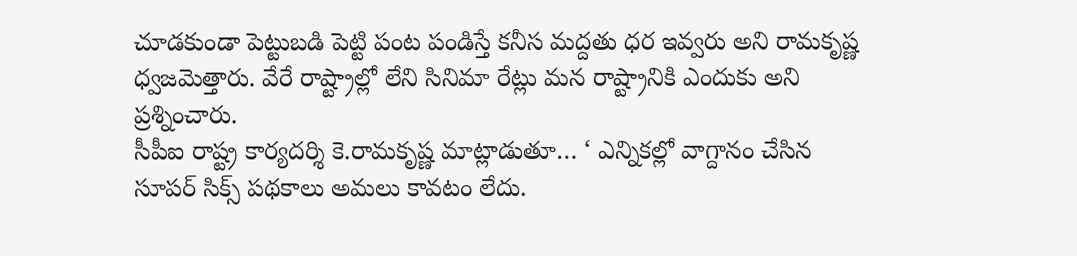చూడకుండా పెట్టుబడి పెట్టి పంట పండిస్తే కనీస మద్దతు ధర ఇవ్వరు అని రామకృష్ణ ధ్వజమెత్తారు. వేరే రాష్ట్రాల్లో లేని సినిమా రేట్లు మన రాష్ట్రానికి ఎందుకు అని ప్రశ్నించారు.
సీపీఐ రాష్ట్ర కార్యదర్శి కె.రామకృష్ణ మాట్లాడుతూ… ‘ ఎన్నికల్లో వాగ్దానం చేసిన సూపర్ సిక్స్ పథకాలు అమలు కావటం లేదు.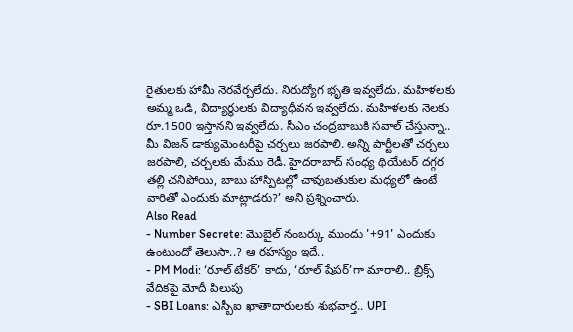రైతులకు హామీ నెరవేర్చలేదు. నిరుద్యోగ భృతి ఇవ్వలేదు. మహిళలకు అమ్మ ఒడి, విద్యార్థులకు విద్యాధీవన ఇవ్వలేదు. మహిళలకు నెలకు రూ.1500 ఇస్తానని ఇవ్వలేదు. సీఎం చంద్రబాబుకి సవాల్ చేస్తున్నా.. మీ విజన్ డాక్యుమెంటరీపై చర్చలు జరపాలి. అన్ని పార్టీలతో చర్చలు జరపాలి, చర్చలకు మేము రెడీ. హైదరాబాద్ సంధ్య థియేటర్ దగ్గర తల్లి చనిపోయి, బాబు హాస్పిటల్లో చావుబతుకుల మధ్యలో ఉంటే వారితో ఎందుకు మాట్లాడరు?’ అని ప్రశ్నించారు.
Also Read
- Number Secrete: మొబైల్ నంబర్కు ముందు '+91' ఎందుకు ఉంటుందో తెలుసా..? ఆ రహస్యం ఇదే..
- PM Modi: ‘రూల్ టేకర్’ కాదు, ‘రూల్ షేపర్’గా మారాలి.. బ్రిక్స్ వేదికపై మోదీ పిలుపు
- SBI Loans: ఎస్బీఐ ఖాతాదారులకు శుభవార్త.. UPI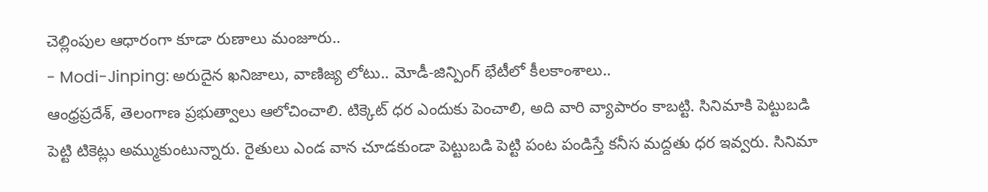చెల్లింపుల ఆధారంగా కూడా రుణాలు మంజూరు..
- Modi-Jinping: అరుదైన ఖనిజాలు, వాణిజ్య లోటు.. మోడీ-జిన్పింగ్ భేటీలో కీలకాంశాలు..
ఆంధ్రప్రదేశ్, తెలంగాణ ప్రభుత్వాలు ఆలోచించాలి. టిక్కెట్ ధర ఎందుకు పెంచాలి, అది వారి వ్యాపారం కాబట్టి. సినిమాకి పెట్టుబడి పెట్టి టికెట్లు అమ్ముకుంటున్నారు. రైతులు ఎండ వాన చూడకుండా పెట్టుబడి పెట్టి పంట పండిస్తే కనీస మద్దతు ధర ఇవ్వరు. సినిమా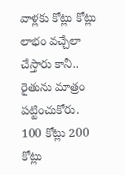వాళ్లకు కోట్లు కోట్లు లాభం వచ్చేలా చేస్తారు కానీ.. రైతును మాత్రం పట్టించుకోరు. 100 కోట్లు 200 కోట్లు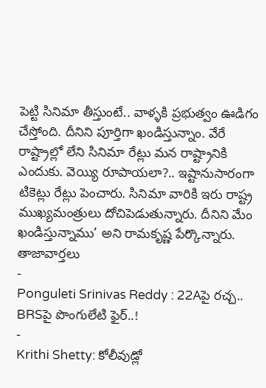పెట్టి సినిమా తీస్తుంటే.. వాళ్ళకి ప్రభుత్వం ఊడిగం చేస్తోంది. దీనిని పూర్తిగా ఖండిస్తున్నాం. వేరే రాష్ట్రాల్లో లేని సినిమా రేట్లు మన రాష్ట్రానికి ఎందుకు. వెయ్యి రూపాయలా?.. ఇష్టానుసారంగా టికెట్లు రేట్లు పెంచారు. సినిమా వారికి ఇరు రాష్ట్ర ముఖ్యమంత్రులు దోచిపెడుతున్నారు. దీనిని మేం ఖండిస్తున్నాము’ అని రామకృష్ణ పేర్కొన్నారు.
తాజావార్తలు
-
Ponguleti Srinivas Reddy : 22Aపై రచ్చ.. BRSపై పొంగులేటి ఫైర్..!
-
Krithi Shetty: కోలీవుడ్లో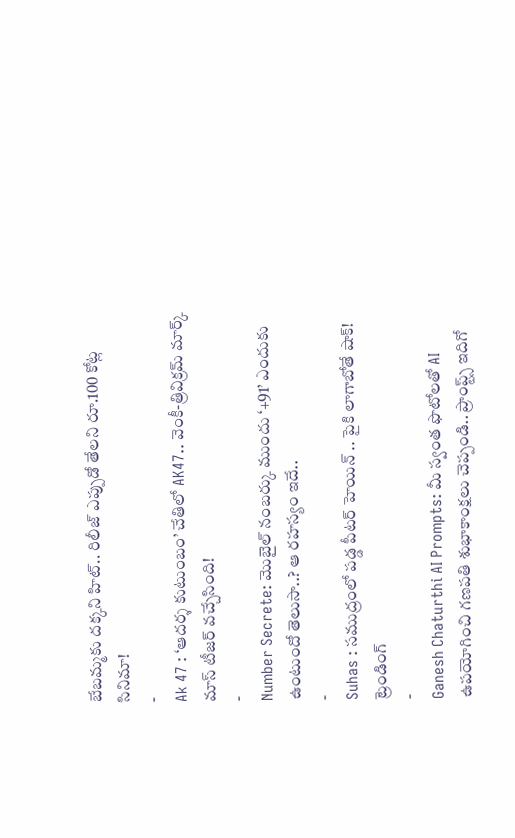బేబమ్మకు దక్కని హిట్.. రిలీజ్ ఎప్పుడో తేలని రూ.100 కోట్ల సినిమా!
-
Ak 47 : ‘ఆదర్శ కుటుంబం’ చేతిలో AK47.. వెంకీ-త్రివిక్రమ్ మార్క్ మాస్ టీజర్ వచ్చేసింది!
-
Number Secrete: మొబైల్ నంబర్కు ముందు ‘+91’ ఎందుకు ఉంటుందో తెలుసా..? ఆ రహస్యం ఇదే..
-
Suhas : సముద్రంలో పడ్డ పీటర్ హెయిన్ .. పైకి లాగాబోతే షాక్!
ట్రెండింగ్
-
Ganesh Chaturthi AI Prompts: మీ స్వంత ఫొటోలతో AI ఉపయోగించి గణపతి శుభాకాంక్షలు చెప్పండి.. ప్రాంప్ట్స్ ఇదిగో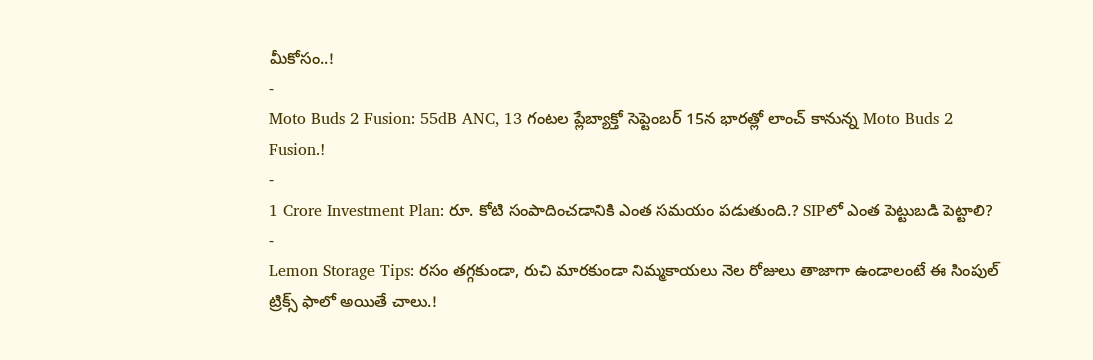మీకోసం..!
-
Moto Buds 2 Fusion: 55dB ANC, 13 గంటల ప్లేబ్యాక్తో సెప్టెంబర్ 15న భారత్లో లాంచ్ కానున్న Moto Buds 2 Fusion.!
-
1 Crore Investment Plan: రూ. కోటి సంపాదించడానికి ఎంత సమయం పడుతుంది.? SIPలో ఎంత పెట్టుబడి పెట్టాలి?
-
Lemon Storage Tips: రసం తగ్గకుండా, రుచి మారకుండా నిమ్మకాయలు నెల రోజులు తాజాగా ఉండాలంటే ఈ సింపుల్ ట్రిక్స్ ఫాలో అయితే చాలు.!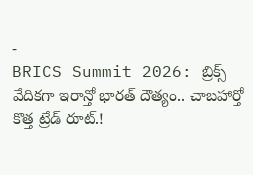-
BRICS Summit 2026: బ్రిక్స్ వేదికగా ఇరాన్తో భారత్ దౌత్యం.. చాబహార్తో కొత్త ట్రేడ్ రూట్.!